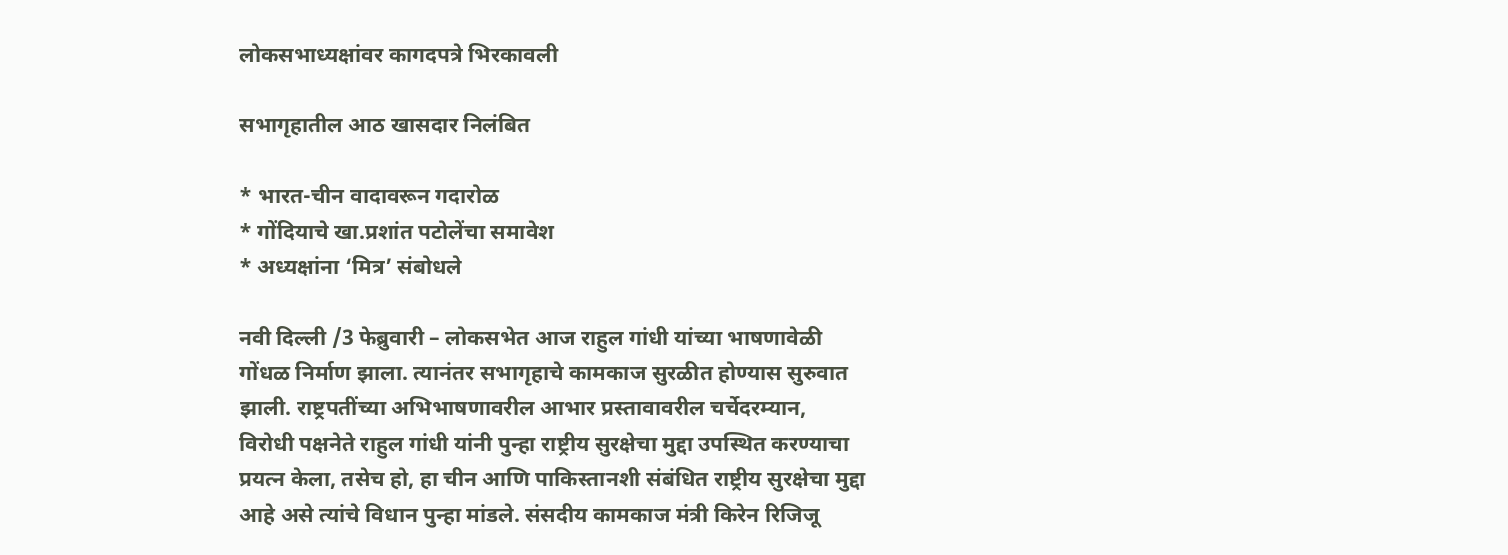लोकसभाध्यक्षांवर कागदपत्रे भिरकावली

सभागृहातील आठ खासदार निलंबित

* भारत-चीन वादावरून गदारोळ
* गोंदियाचे खा.प्रशांत पटोलेंचा समावेश
* अध्यक्षांना ‘मित्र’ संबोधले

नवी दिल्ली /3 फेब्रुवारी – लोकसभेत आज राहुल गांधी यांच्या भाषणावेळी गोंधळ निर्माण झाला. त्यानंतर सभागृहाचे कामकाज सुरळीत होण्यास सुरुवात झाली. राष्ट्रपतींच्या अभिभाषणावरील आभार प्रस्तावावरील चर्चेदरम्यान, विरोधी पक्षनेते राहुल गांधी यांनी पुन्हा राष्ट्रीय सुरक्षेचा मुद्दा उपस्थित करण्याचा प्रयत्न केला, तसेच हो, हा चीन आणि पाकिस्तानशी संबंधित राष्ट्रीय सुरक्षेचा मुद्दा आहे असे त्यांचे विधान पुन्हा मांडले. संसदीय कामकाज मंत्री किरेन रिजिजू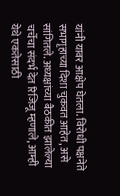यांनी यावर आक्षेप घेतला. विरोधी पक्षनेते सभागृहाच्या दिशा चुकवत आहेत, असे सांगितले. अध्यक्षांच्या बैठकीत झालेल्या चर्चेचा संदर्भ देत रिजिजू म्हणाले, आम्ही येथे एकतेसाठी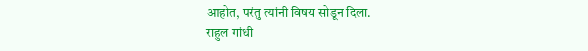आहोत, परंतु त्यांनी विषय सोडून दिला.
राहुल गांधी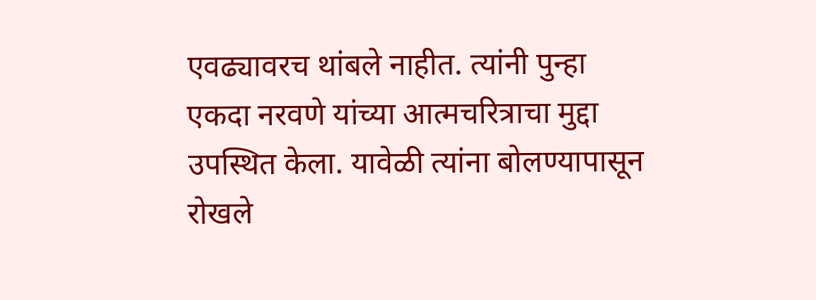एवढ्यावरच थांबले नाहीत. त्यांनी पुन्हा एकदा नरवणे यांच्या आत्मचरित्राचा मुद्दा उपस्थित केला. यावेळी त्यांना बोलण्यापासून रोखले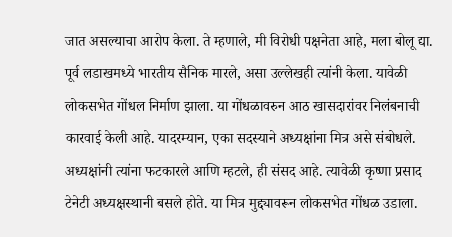जात असल्याचा आरोप केला. ते म्हणाले, मी विरोधी पक्षनेता आहे, मला बोलू द्या. पूर्व लडाखमध्ये भारतीय सैनिक मारले, असा उल्लेखही त्यांनी केला. यावेळी लोकसभेत गोंधल निर्माण झाला. या गोंधळावरुन आठ खासदारांवर निलंबनाची कारवाई केली आहे. यादरम्यान, एका सदस्याने अध्यक्षांना मित्र असे संबोधले. अध्यक्षांनी त्यांना फटकारले आणि म्हटले, ही संसद आहे. त्यावेळी कृष्णा प्रसाद टेनेटी अध्यक्षस्थानी बसले होते. या मित्र मुद्द्यावरून लोकसभेत गोंधळ उडाला.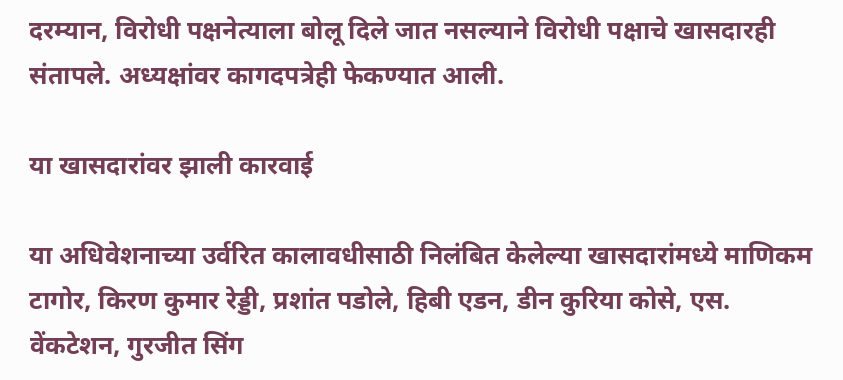दरम्यान, विरोधी पक्षनेत्याला बोलू दिले जात नसल्याने विरोधी पक्षाचे खासदारही संतापले. अध्यक्षांवर कागदपत्रेही फेकण्यात आली.

या खासदारांवर झाली कारवाई

या अधिवेशनाच्या उर्वरित कालावधीसाठी निलंबित केलेल्या खासदारांमध्ये माणिकम टागोर, किरण कुमार रेड्डी, प्रशांत पडोले, हिबी एडन, डीन कुरिया कोसे, एस. वेंकटेशन, गुरजीत सिंग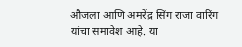औजला आणि अमरेंद्र सिंग राजा वारिंग यांचा समावेश आहे. या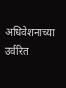अधिवेशनाच्या उर्वरित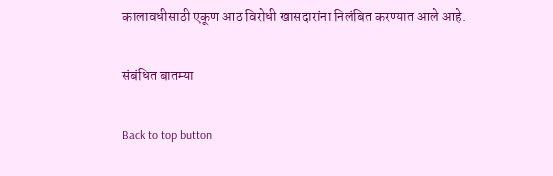कालावधीसाठी एकूण आठ विरोधी खासदारांना निलंबित करण्यात आले आहे.

संबंधित बातम्या

Back to top button